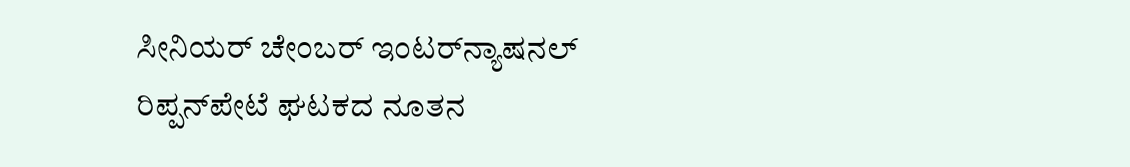ಸೀನಿಯರ್ ಚೇಂಬರ್ ಇಂಟರ್‌ನ್ಯಾಷನಲ್ ರಿಪ್ಪನ್‌ಪೇಟೆ ಘಟಕದ ನೂತನ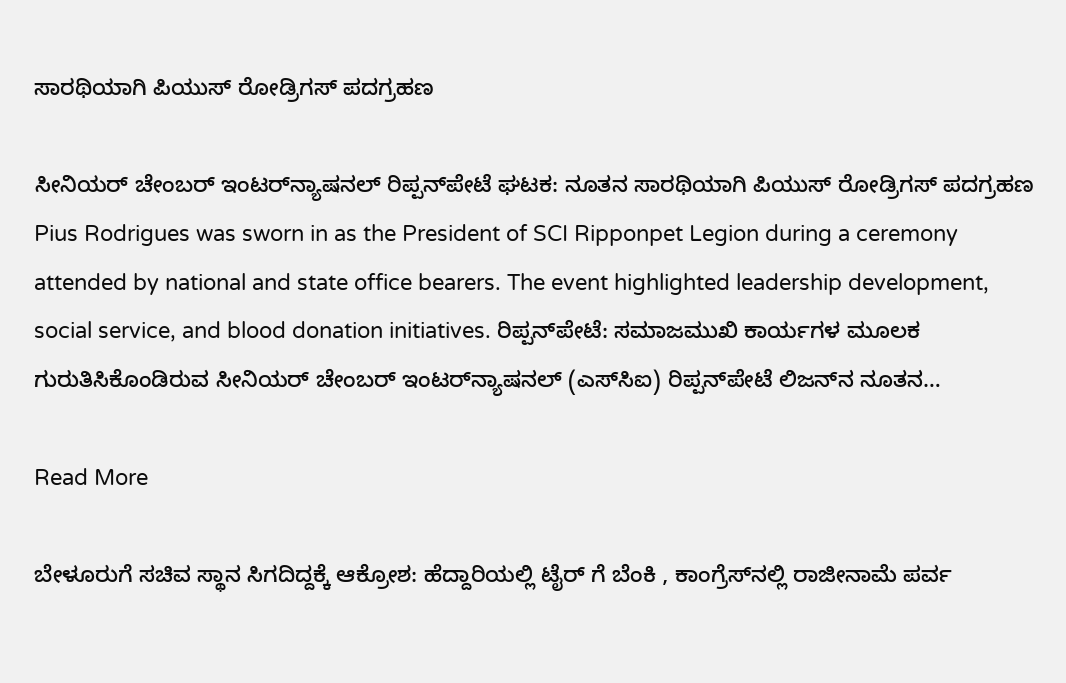ಸಾರಥಿಯಾಗಿ ಪಿಯುಸ್ ರೋಡ್ರಿಗಸ್ ಪದಗ್ರಹಣ

ಸೀನಿಯರ್ ಚೇಂಬರ್ ಇಂಟರ್‌ನ್ಯಾಷನಲ್ ರಿಪ್ಪನ್‌ಪೇಟೆ ಘಟಕ: ನೂತನ ಸಾರಥಿಯಾಗಿ ಪಿಯುಸ್ ರೋಡ್ರಿಗಸ್ ಪದಗ್ರಹಣ Pius Rodrigues was sworn in as the President of SCI Ripponpet Legion during a ceremony attended by national and state office bearers. The event highlighted leadership development, social service, and blood donation initiatives. ರಿಪ್ಪನ್‌ಪೇಟೆ: ಸಮಾಜಮುಖಿ ಕಾರ್ಯಗಳ ಮೂಲಕ ಗುರುತಿಸಿಕೊಂಡಿರುವ ಸೀನಿಯರ್ ಚೇಂಬರ್ ಇಂಟರ್‌ನ್ಯಾಷನಲ್ (ಎಸ್‌ಸಿಐ) ರಿಪ್ಪನ್‌ಪೇಟೆ ಲಿಜನ್‌ನ ನೂತನ…

Read More

ಬೇಳೂರುಗೆ ಸಚಿವ ಸ್ಥಾನ ಸಿಗದಿದ್ದಕ್ಕೆ ಆಕ್ರೋಶ: ಹೆದ್ದಾರಿಯಲ್ಲಿ ಟೈರ್ ಗೆ ಬೆಂಕಿ , ಕಾಂಗ್ರೆಸ್‌ನಲ್ಲಿ ರಾಜೀನಾಮೆ ಪರ್ವ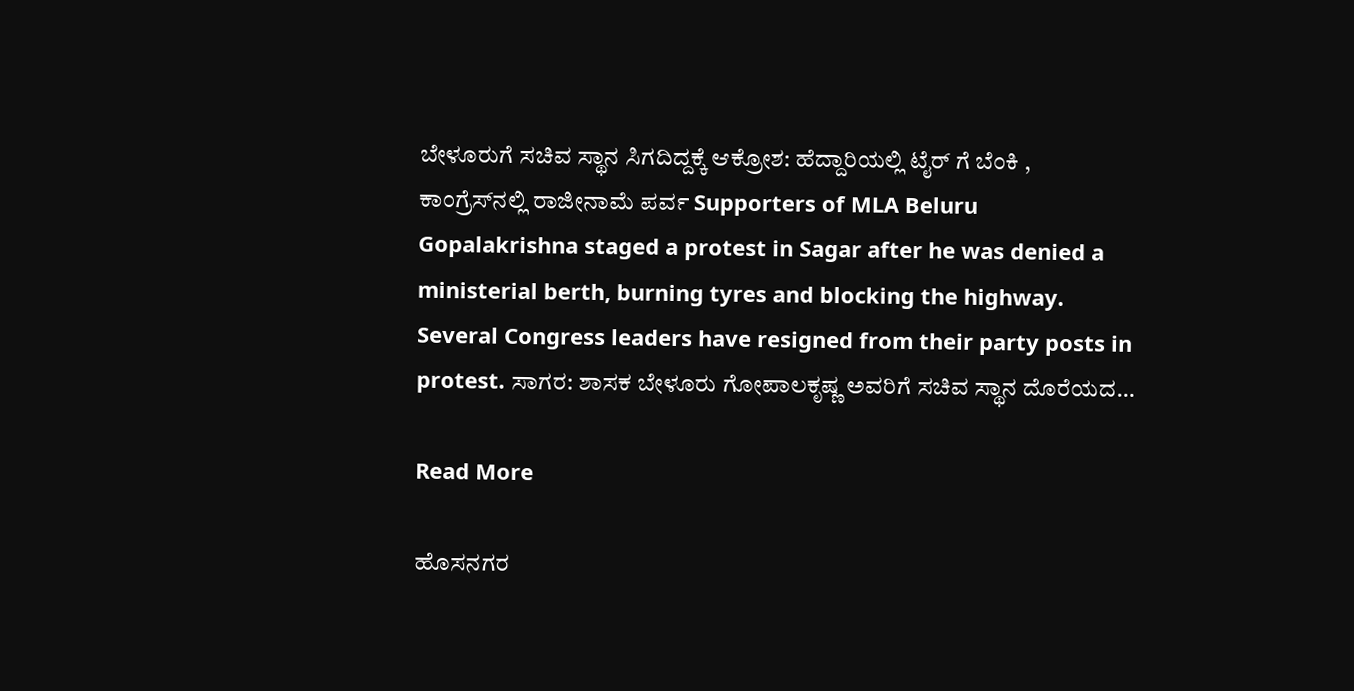ಬೇಳೂರುಗೆ ಸಚಿವ ಸ್ಥಾನ ಸಿಗದಿದ್ದಕ್ಕೆ ಆಕ್ರೋಶ: ಹೆದ್ದಾರಿಯಲ್ಲಿ ಟೈರ್ ಗೆ ಬೆಂಕಿ , ಕಾಂಗ್ರೆಸ್‌ನಲ್ಲಿ ರಾಜೀನಾಮೆ ಪರ್ವ Supporters of MLA Beluru Gopalakrishna staged a protest in Sagar after he was denied a ministerial berth, burning tyres and blocking the highway. Several Congress leaders have resigned from their party posts in protest. ಸಾಗರ: ಶಾಸಕ ಬೇಳೂರು ಗೋಪಾಲಕೃಷ್ಣ ಅವರಿಗೆ ಸಚಿವ ಸ್ಥಾನ ದೊರೆಯದ…

Read More

ಹೊಸನಗರ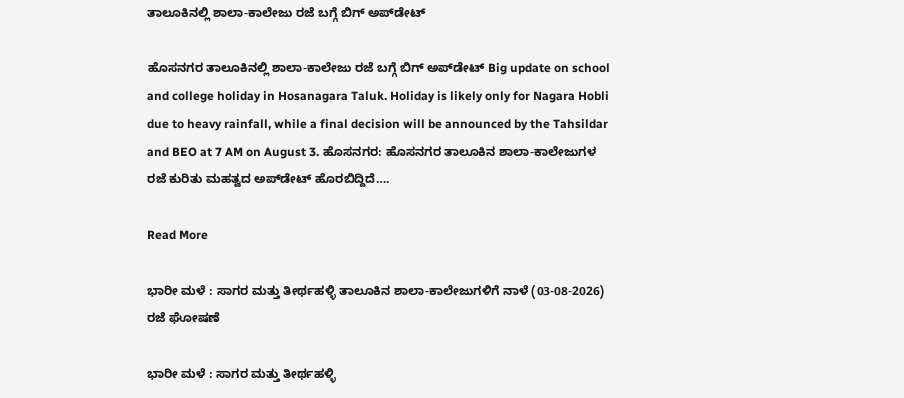ತಾಲೂಕಿನಲ್ಲಿ ಶಾಲಾ-ಕಾಲೇಜು ರಜೆ ಬಗ್ಗೆ ಬಿಗ್ ಅಪ್‌ಡೇಟ್

ಹೊಸನಗರ ತಾಲೂಕಿನಲ್ಲಿ ಶಾಲಾ-ಕಾಲೇಜು ರಜೆ ಬಗ್ಗೆ ಬಿಗ್ ಅಪ್‌ಡೇಟ್ Big update on school and college holiday in Hosanagara Taluk. Holiday is likely only for Nagara Hobli due to heavy rainfall, while a final decision will be announced by the Tahsildar and BEO at 7 AM on August 3. ಹೊಸನಗರ: ಹೊಸನಗರ ತಾಲೂಕಿನ ಶಾಲಾ-ಕಾಲೇಜುಗಳ ರಜೆ ಕುರಿತು ಮಹತ್ವದ ಅಪ್‌ಡೇಟ್ ಹೊರಬಿದ್ದಿದೆ….

Read More

ಭಾರೀ ಮಳೆ : ಸಾಗರ ಮತ್ತು ತೀರ್ಥಹಳ್ಳಿ ತಾಲೂಕಿನ ಶಾಲಾ-ಕಾಲೇಜುಗಳಿಗೆ ನಾಳೆ (03-08-2026) ರಜೆ ಘೋಷಣೆ

ಭಾರೀ ಮಳೆ : ಸಾಗರ ಮತ್ತು ತೀರ್ಥಹಳ್ಳಿ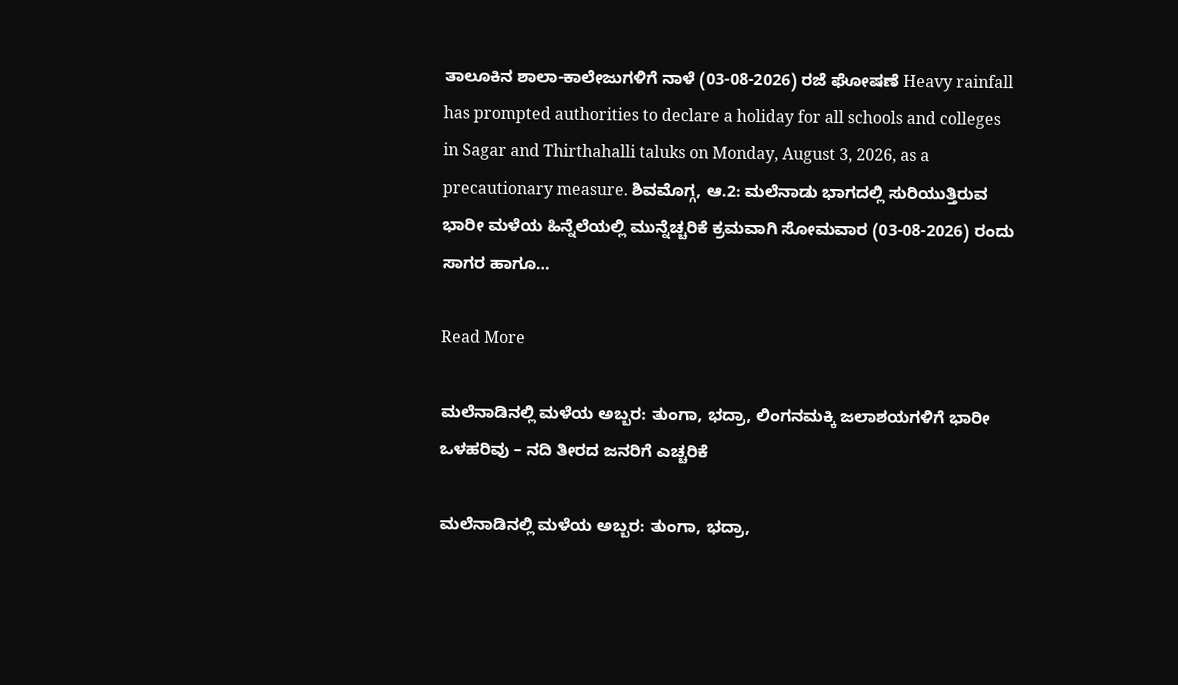ತಾಲೂಕಿನ ಶಾಲಾ-ಕಾಲೇಜುಗಳಿಗೆ ನಾಳೆ (03-08-2026) ರಜೆ ಘೋಷಣೆ Heavy rainfall has prompted authorities to declare a holiday for all schools and colleges in Sagar and Thirthahalli taluks on Monday, August 3, 2026, as a precautionary measure. ಶಿವಮೊಗ್ಗ, ಆ.2: ಮಲೆನಾಡು ಭಾಗದಲ್ಲಿ ಸುರಿಯುತ್ತಿರುವ ಭಾರೀ ಮಳೆಯ ಹಿನ್ನೆಲೆಯಲ್ಲಿ ಮುನ್ನೆಚ್ಚರಿಕೆ ಕ್ರಮವಾಗಿ ಸೋಮವಾರ (03-08-2026) ರಂದು ಸಾಗರ ಹಾಗೂ…

Read More

ಮಲೆನಾಡಿನಲ್ಲಿ ಮಳೆಯ ಅಬ್ಬರ: ತುಂಗಾ, ಭದ್ರಾ, ಲಿಂಗನಮಕ್ಕಿ ಜಲಾಶಯಗಳಿಗೆ ಭಾರೀ ಒಳಹರಿವು – ನದಿ ತೀರದ ಜನರಿಗೆ ಎಚ್ಚರಿಕೆ

ಮಲೆನಾಡಿನಲ್ಲಿ ಮಳೆಯ ಅಬ್ಬರ: ತುಂಗಾ, ಭದ್ರಾ,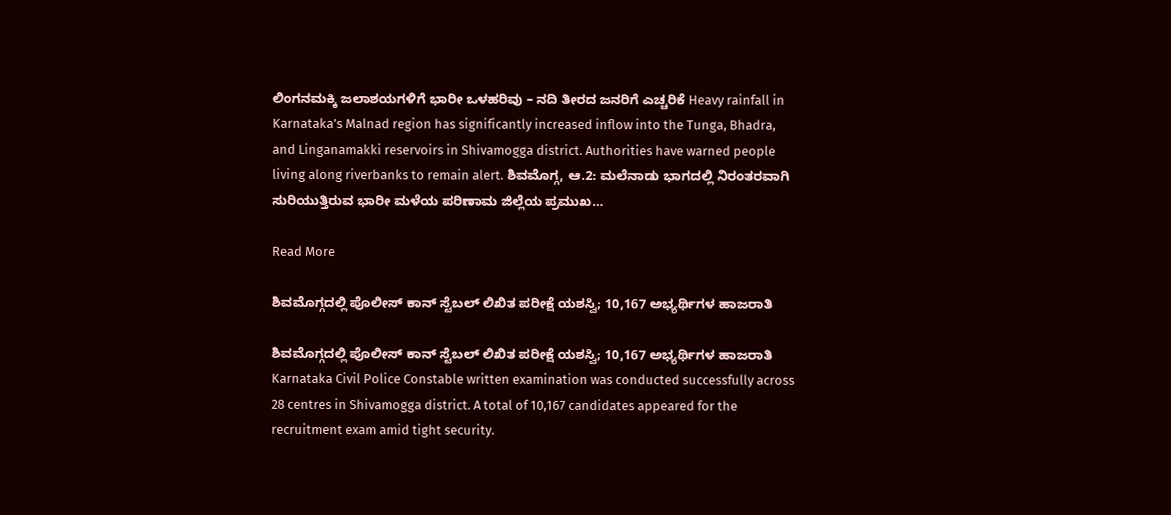ಲಿಂಗನಮಕ್ಕಿ ಜಲಾಶಯಗಳಿಗೆ ಭಾರೀ ಒಳಹರಿವು – ನದಿ ತೀರದ ಜನರಿಗೆ ಎಚ್ಚರಿಕೆ Heavy rainfall in Karnataka’s Malnad region has significantly increased inflow into the Tunga, Bhadra, and Linganamakki reservoirs in Shivamogga district. Authorities have warned people living along riverbanks to remain alert. ಶಿವಮೊಗ್ಗ, ಆ.2: ಮಲೆನಾಡು ಭಾಗದಲ್ಲಿ ನಿರಂತರವಾಗಿ ಸುರಿಯುತ್ತಿರುವ ಭಾರೀ ಮಳೆಯ ಪರಿಣಾಮ ಜಿಲ್ಲೆಯ ಪ್ರಮುಖ…

Read More

ಶಿವಮೊಗ್ಗದಲ್ಲಿ ಪೊಲೀಸ್ ಕಾನ್ ಸ್ಟೆಬಲ್ ಲಿಖಿತ ಪರೀಕ್ಷೆ ಯಶಸ್ವಿ; 10,167 ಅಭ್ಯರ್ಥಿಗಳ ಹಾಜರಾತಿ

ಶಿವಮೊಗ್ಗದಲ್ಲಿ ಪೊಲೀಸ್ ಕಾನ್ ಸ್ಟೆಬಲ್ ಲಿಖಿತ ಪರೀಕ್ಷೆ ಯಶಸ್ವಿ; 10,167 ಅಭ್ಯರ್ಥಿಗಳ ಹಾಜರಾತಿ Karnataka Civil Police Constable written examination was conducted successfully across 28 centres in Shivamogga district. A total of 10,167 candidates appeared for the recruitment exam amid tight security.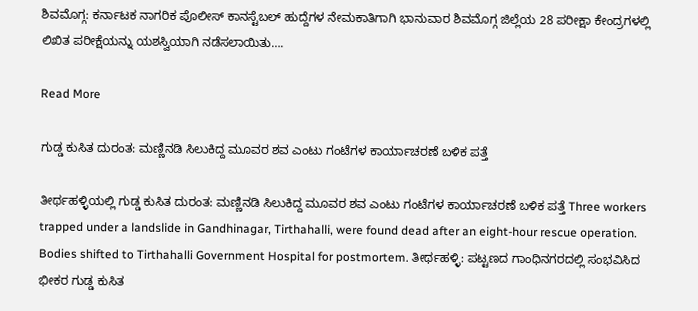ಶಿವಮೊಗ್ಗ: ಕರ್ನಾಟಕ ನಾಗರಿಕ ಪೊಲೀಸ್ ಕಾನಸ್ಟೆಬಲ್ ಹುದ್ದೆಗಳ ನೇಮಕಾತಿಗಾಗಿ ಭಾನುವಾರ ಶಿವಮೊಗ್ಗ ಜಿಲ್ಲೆಯ 28 ಪರೀಕ್ಷಾ ಕೇಂದ್ರಗಳಲ್ಲಿ ಲಿಖಿತ ಪರೀಕ್ಷೆಯನ್ನು ಯಶಸ್ವಿಯಾಗಿ ನಡೆಸಲಾಯಿತು….

Read More

ಗುಡ್ಡ ಕುಸಿತ ದುರಂತ: ಮಣ್ಣಿನಡಿ ಸಿಲುಕಿದ್ದ ಮೂವರ ಶವ ಎಂಟು ಗಂಟೆಗಳ ಕಾರ್ಯಾಚರಣೆ ಬಳಿಕ ಪತ್ತೆ

ತೀರ್ಥಹಳ್ಳಿಯಲ್ಲಿ ಗುಡ್ಡ ಕುಸಿತ ದುರಂತ: ಮಣ್ಣಿನಡಿ ಸಿಲುಕಿದ್ದ ಮೂವರ ಶವ ಎಂಟು ಗಂಟೆಗಳ ಕಾರ್ಯಾಚರಣೆ ಬಳಿಕ ಪತ್ತೆ Three workers trapped under a landslide in Gandhinagar, Tirthahalli, were found dead after an eight-hour rescue operation. Bodies shifted to Tirthahalli Government Hospital for postmortem. ತೀರ್ಥಹಳ್ಳಿ: ಪಟ್ಟಣದ ಗಾಂಧಿನಗರದಲ್ಲಿ ಸಂಭವಿಸಿದ ಭೀಕರ ಗುಡ್ಡ ಕುಸಿತ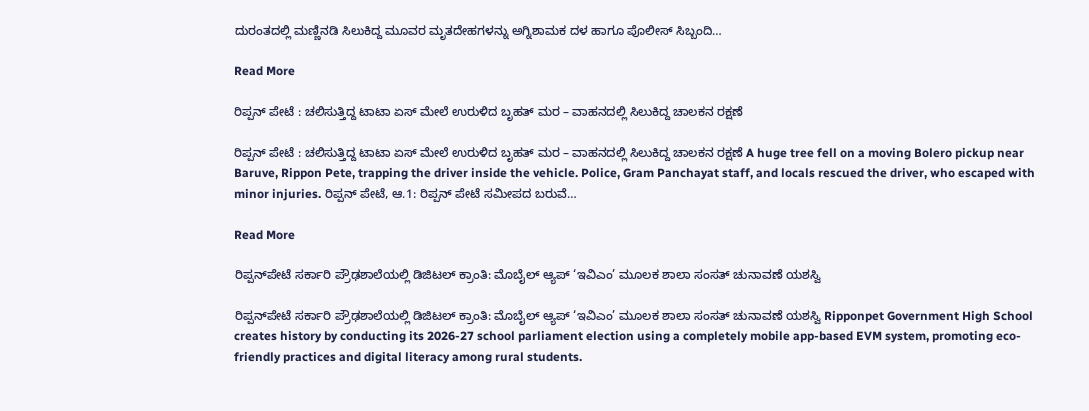ದುರಂತದಲ್ಲಿ ಮಣ್ಣಿನಡಿ ಸಿಲುಕಿದ್ದ ಮೂವರ ಮೃತದೇಹಗಳನ್ನು ಅಗ್ನಿಶಾಮಕ ದಳ ಹಾಗೂ ಪೊಲೀಸ್ ಸಿಬ್ಬಂದಿ…

Read More

ರಿಪ್ಪನ್ ಪೇಟೆ : ಚಲಿಸುತ್ತಿದ್ದ ಟಾಟಾ ಏಸ್ ಮೇಲೆ ಉರುಳಿದ ಬೃಹತ್ ಮರ – ವಾಹನದಲ್ಲಿ ಸಿಲುಕಿದ್ದ ಚಾಲಕನ ರಕ್ಷಣೆ

ರಿಪ್ಪನ್ ಪೇಟೆ : ಚಲಿಸುತ್ತಿದ್ದ ಟಾಟಾ ಏಸ್ ಮೇಲೆ ಉರುಳಿದ ಬೃಹತ್ ಮರ – ವಾಹನದಲ್ಲಿ ಸಿಲುಕಿದ್ದ ಚಾಲಕನ ರಕ್ಷಣೆ A huge tree fell on a moving Bolero pickup near Baruve, Rippon Pete, trapping the driver inside the vehicle. Police, Gram Panchayat staff, and locals rescued the driver, who escaped with minor injuries. ರಿಪ್ಪನ್ ಪೇಟೆ, ಆ.1: ರಿಪ್ಪನ್ ಪೇಟೆ ಸಮೀಪದ ಬರುವೆ…

Read More

ರಿಪ್ಪನ್‌ಪೇಟೆ ಸರ್ಕಾರಿ ಪ್ರೌಢಶಾಲೆಯಲ್ಲಿ ಡಿಜಿಟಲ್ ಕ್ರಾಂತಿ: ಮೊಬೈಲ್ ಆ್ಯಪ್ ‘ಇವಿಎಂ’ ಮೂಲಕ ಶಾಲಾ ಸಂಸತ್ ಚುನಾವಣೆ ಯಶಸ್ವಿ

ರಿಪ್ಪನ್‌ಪೇಟೆ ಸರ್ಕಾರಿ ಪ್ರೌಢಶಾಲೆಯಲ್ಲಿ ಡಿಜಿಟಲ್ ಕ್ರಾಂತಿ: ಮೊಬೈಲ್ ಆ್ಯಪ್ ‘ಇವಿಎಂ’ ಮೂಲಕ ಶಾಲಾ ಸಂಸತ್ ಚುನಾವಣೆ ಯಶಸ್ವಿ Ripponpet Government High School creates history by conducting its 2026-27 school parliament election using a completely mobile app-based EVM system, promoting eco-friendly practices and digital literacy among rural students.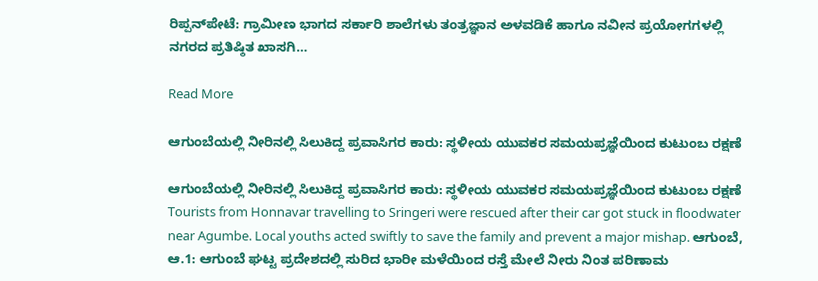ರಿಪ್ಪನ್‌ಪೇಟೆ: ಗ್ರಾಮೀಣ ಭಾಗದ ಸರ್ಕಾರಿ ಶಾಲೆಗಳು ತಂತ್ರಜ್ಞಾನ ಅಳವಡಿಕೆ ಹಾಗೂ ನವೀನ ಪ್ರಯೋಗಗಳಲ್ಲಿ ನಗರದ ಪ್ರತಿಷ್ಠಿತ ಖಾಸಗಿ…

Read More

ಆಗುಂಬೆಯಲ್ಲಿ ನೀರಿನಲ್ಲಿ ಸಿಲುಕಿದ್ದ ಪ್ರವಾಸಿಗರ ಕಾರು: ಸ್ಥಳೀಯ ಯುವಕರ ಸಮಯಪ್ರಜ್ಞೆಯಿಂದ ಕುಟುಂಬ ರಕ್ಷಣೆ

ಆಗುಂಬೆಯಲ್ಲಿ ನೀರಿನಲ್ಲಿ ಸಿಲುಕಿದ್ದ ಪ್ರವಾಸಿಗರ ಕಾರು: ಸ್ಥಳೀಯ ಯುವಕರ ಸಮಯಪ್ರಜ್ಞೆಯಿಂದ ಕುಟುಂಬ ರಕ್ಷಣೆ Tourists from Honnavar travelling to Sringeri were rescued after their car got stuck in floodwater near Agumbe. Local youths acted swiftly to save the family and prevent a major mishap. ಆಗುಂಬೆ, ಆ.1: ಆಗುಂಬೆ ಘಟ್ಟ ಪ್ರದೇಶದಲ್ಲಿ ಸುರಿದ ಭಾರೀ ಮಳೆಯಿಂದ ರಸ್ತೆ ಮೇಲೆ ನೀರು ನಿಂತ ಪರಿಣಾಮ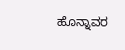ಹೊನ್ನಾವರ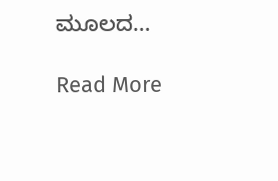ಮೂಲದ…

Read More